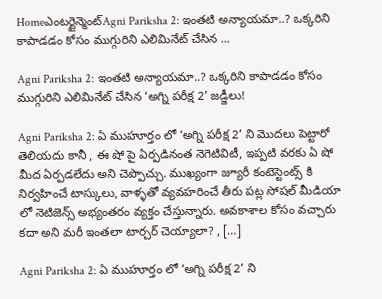Homeఎంటర్టైన్మెంట్Agni Pariksha 2: ఇంతటి అన్యాయమా..? ఒక్కరిని కాపాడడం కోసం ముగ్గురిని ఎలిమినేట్ చేసిన ...

Agni Pariksha 2: ఇంతటి అన్యాయమా..? ఒక్కరిని కాపాడడం కోసం ముగ్గురిని ఎలిమినేట్ చేసిన ‘అగ్ని పరీక్ష 2’ జడ్జీలు!

Agni Pariksha 2: ఏ ముహూర్తం లో ‘అగ్ని పరీక్ష 2’ ని మొదలు పెట్టారో తెలియదు కానీ , ఈ షో పై ఏర్పడినంత నెగెటివిటీ, ఇప్పటి వరకు ఏ షో మీద ఏర్పడలేదు అని చెప్పొచ్చు. ముఖ్యంగా జ్యూరీ కంటెస్టెంట్స్ కి నిర్వహించే టాస్కులు, వాళ్ళతో వ్యవహరించే తీరు పట్ల సోషల్ మీడియా లో నెటిజెన్స్ అభ్యంతరం వ్యక్తం చేస్తున్నారు. అవకాశాల కోసం వచ్చారు కదా అని మరీ ఇంతలా టార్చర్ చెయ్యాలా? , […]

Agni Pariksha 2: ఏ ముహూర్తం లో ‘అగ్ని పరీక్ష 2’ ని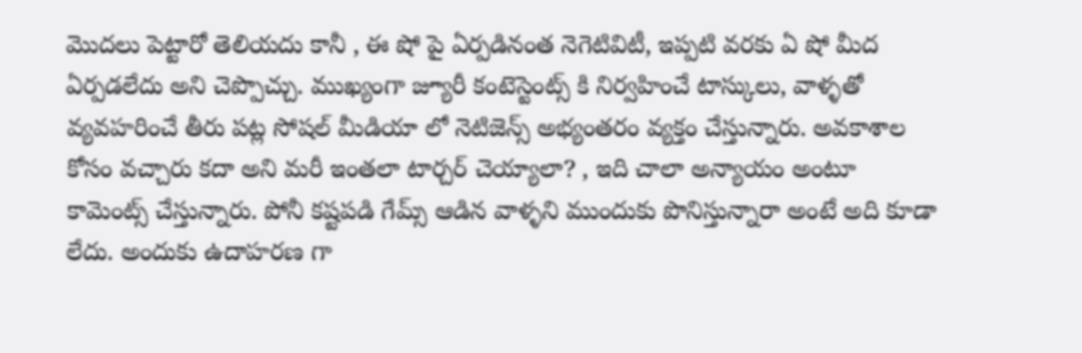మొదలు పెట్టారో తెలియదు కానీ , ఈ షో పై ఏర్పడినంత నెగెటివిటీ, ఇప్పటి వరకు ఏ షో మీద ఏర్పడలేదు అని చెప్పొచ్చు. ముఖ్యంగా జ్యూరీ కంటెస్టెంట్స్ కి నిర్వహించే టాస్కులు, వాళ్ళతో వ్యవహరించే తీరు పట్ల సోషల్ మీడియా లో నెటిజెన్స్ అభ్యంతరం వ్యక్తం చేస్తున్నారు. అవకాశాల కోసం వచ్చారు కదా అని మరీ ఇంతలా టార్చర్ చెయ్యాలా? , ఇది చాలా అన్యాయం అంటూ కామెంట్స్ చేస్తున్నారు. పోనీ కష్టపడి గేమ్స్ ఆడిన వాళ్ళని ముందుకు పొనిస్తున్నారా అంటే అది కూడా లేదు. అందుకు ఉదాహరణ గా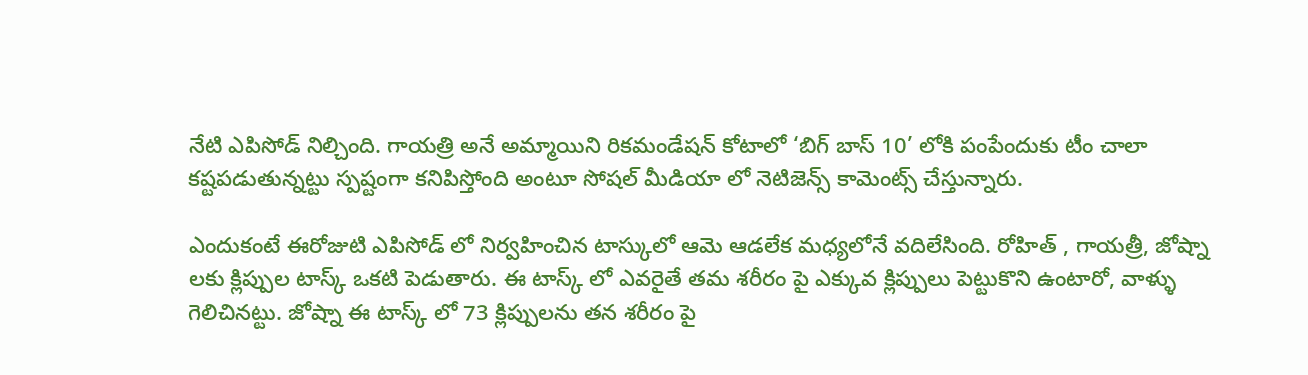నేటి ఎపిసోడ్ నిల్చింది. గాయత్రి అనే అమ్మాయిని రికమండేషన్ కోటాలో ‘బిగ్ బాస్ 10’ లోకి పంపేందుకు టీం చాలా కష్టపడుతున్నట్టు స్పష్టంగా కనిపిస్తోంది అంటూ సోషల్ మీడియా లో నెటిజెన్స్ కామెంట్స్ చేస్తున్నారు.

ఎందుకంటే ఈరోజుటి ఎపిసోడ్ లో నిర్వహించిన టాస్కులో ఆమె ఆడలేక మధ్యలోనే వదిలేసింది. రోహిత్ , గాయత్రీ, జోష్నా లకు క్లిప్పుల టాస్క్ ఒకటి పెడుతారు. ఈ టాస్క్ లో ఎవరైతే తమ శరీరం పై ఎక్కువ క్లిప్పులు పెట్టుకొని ఉంటారో, వాళ్ళు గెలిచినట్టు. జోష్నా ఈ టాస్క్ లో 73 క్లిప్పులను తన శరీరం పై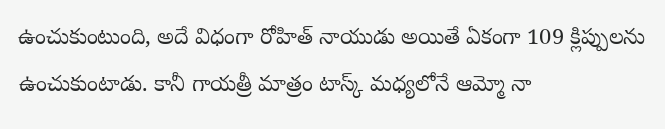ఉంచుకుంటుంది, అదే విధంగా రోహిత్ నాయుడు అయితే ఏకంగా 109 క్లిప్పులను ఉంచుకుంటాడు. కానీ గాయత్రీ మాత్రం టాస్క్ మధ్యలోనే ఆమ్మో నా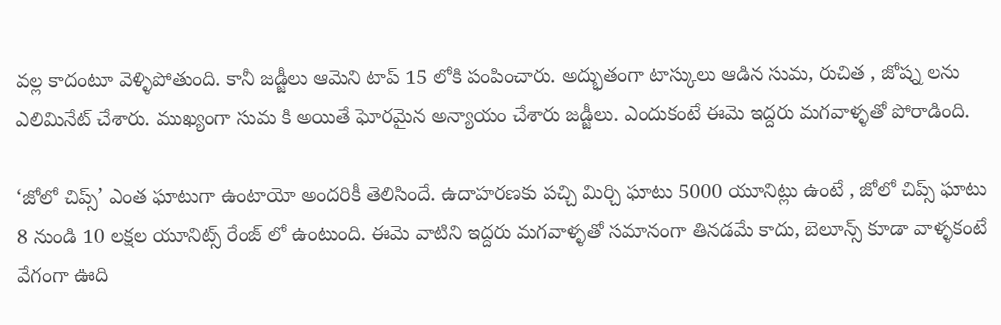వల్ల కాదంటూ వెళ్ళిపోతుంది. కానీ జడ్జీలు ఆమెని టాప్ 15 లోకి పంపించారు. అద్భుతంగా టాస్కులు ఆడిన సుమ, రుచిత , జోష్న లను ఎలిమినేట్ చేశారు. ముఖ్యంగా సుమ కి అయితే ఘోరమైన అన్యాయం చేశారు జడ్జీలు. ఎందుకంటే ఈమె ఇద్దరు మగవాళ్ళతో పోరాడింది.

‘జోలో చిప్స్’ ఎంత ఘాటుగా ఉంటాయో అందరికీ తెలిసిందే. ఉదాహరణకు పచ్చి మిర్చి ఘాటు 5000 యూనిట్లు ఉంటే , జోలో చిప్స్ ఘాటు 8 నుండి 10 లక్షల యూనిట్స్ రేంజ్ లో ఉంటుంది. ఈమె వాటిని ఇద్దరు మగవాళ్ళతో సమానంగా తినడమే కాదు, బెలూన్స్ కూడా వాళ్ళకంటే వేగంగా ఊది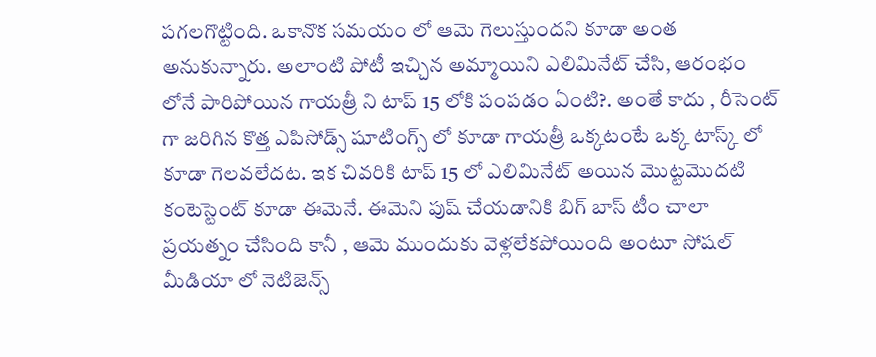పగలగొట్టింది. ఒకానొక సమయం లో ఆమె గెలుస్తుందని కూడా అంత అనుకున్నారు. అలాంటి పోటీ ఇచ్చిన అమ్మాయిని ఎలిమినేట్ చేసి, ఆరంభం లోనే పారిపోయిన గాయత్రీ ని టాప్ 15 లోకి పంపడం ఏంటి?. అంతే కాదు , రీసెంట్ గా జరిగిన కొత్త ఎపిసోడ్స్ షూటింగ్స్ లో కూడా గాయత్రీ ఒక్కటంటే ఒక్క టాస్క్ లో కూడా గెలవలేదట. ఇక చివరికి టాప్ 15 లో ఎలిమినేట్ అయిన మొట్టమొదటి కంటెస్టెంట్ కూడా ఈమెనే. ఈమెని పుష్ చేయడానికి బిగ్ బాస్ టీం చాలా ప్రయత్నం చేసింది కానీ , ఆమె ముందుకు వెళ్లలేకపోయింది అంటూ సోషల్ మీడియా లో నెటిజెన్స్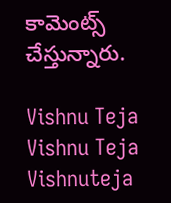కామెంట్స్ చేస్తున్నారు.

Vishnu Teja
Vishnu Teja
Vishnuteja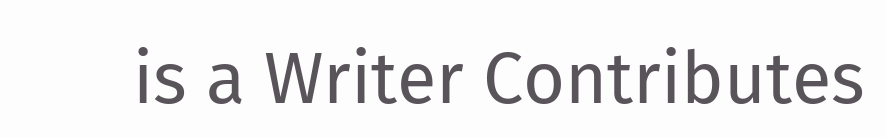is a Writer Contributes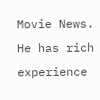Movie News. He has rich experience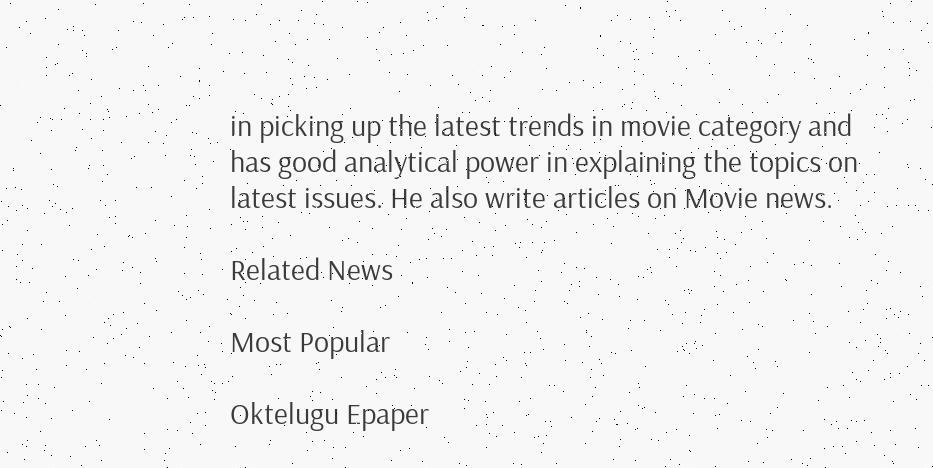in picking up the latest trends in movie category and has good analytical power in explaining the topics on latest issues. He also write articles on Movie news.

Related News

Most Popular

Oktelugu Epaper